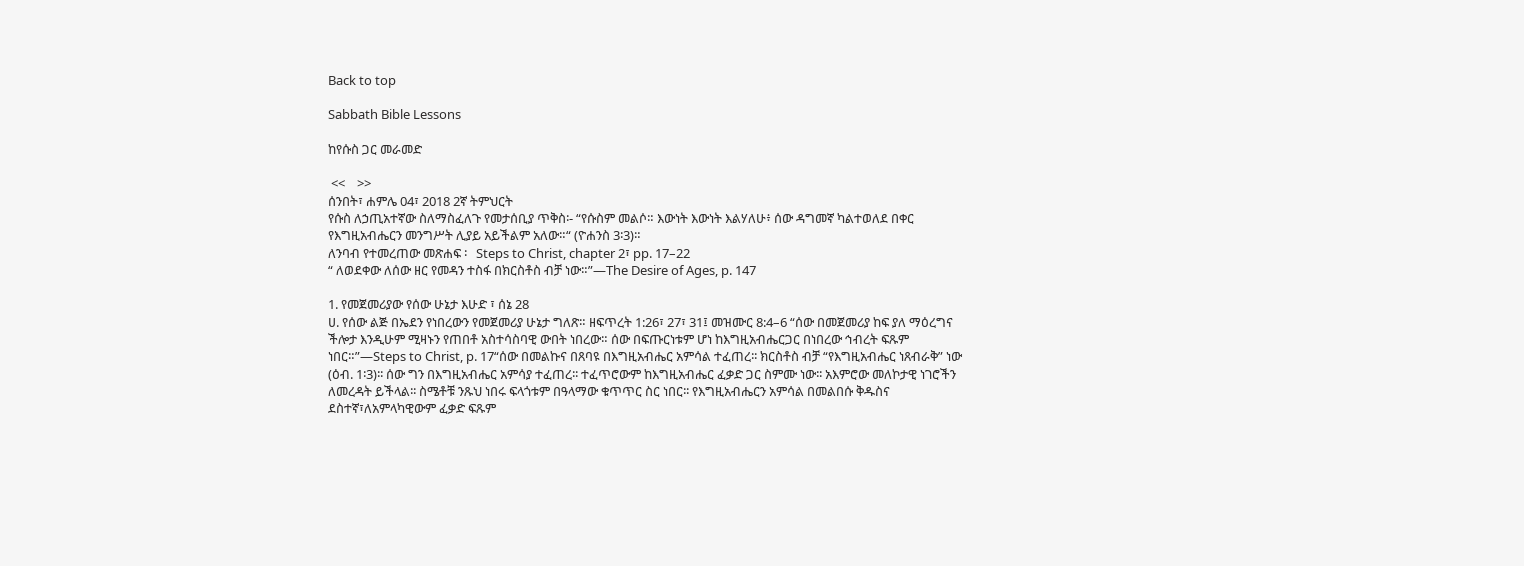Back to top

Sabbath Bible Lessons

ከየሱስ ጋር መራመድ

 <<    >>
ሰንበት፣ ሐምሌ 04፣ 2018 2ኛ ትምህርት
የሱስ ለኃጢአተኛው ስለማስፈለጉ የመታሰቢያ ጥቅስ፡- “የሱስም መልሶ። እውነት እውነት እልሃለሁ፥ ሰው ዳግመኛ ካልተወለደ በቀር የእግዚአብሔርን መንግሥት ሊያይ አይችልም አለው።“ (ዮሐንስ 3፡3)።
ለንባብ የተመረጠው መጽሐፍ ፡   Steps to Christ, chapter 2፣ pp. 17–22
“ ለወደቀው ለሰው ዘር የመዳን ተስፋ በክርስቶስ ብቻ ነው።”—The Desire of Ages, p. 147

1. የመጀመሪያው የሰው ሁኔታ እሁድ ፣ ሰኔ 28
ሀ. የሰው ልጅ በኤደን የነበረውን የመጀመሪያ ሁኔታ ግለጽ። ዘፍጥረት 1:26፣ 27፣ 31፤ መዝሙር 8:4–6 “ሰው በመጀመሪያ ከፍ ያለ ማዕረግና ችሎታ እንዲሁም ሚዛኑን የጠበቶ አስተሳስባዊ ውበት ነበረው። ሰው በፍጡርነቱም ሆነ ከእግዚአብሔርጋር በነበረው ኅብረት ፍጹም ነበር።”—Steps to Christ, p. 17“ሰው በመልኩና በጸባዩ በእግዚአብሔር አምሳል ተፈጠረ፡፡ ክርስቶስ ብቻ “የእግዚአብሔር ነጸብራቅ” ነው (ዕብ. 1፡3)፡፡ ሰው ግን በእግዚአብሔር አምሳያ ተፈጠረ፡፡ ተፈጥሮውም ከእግዚአብሔር ፈቃድ ጋር ስምሙ ነው፡፡ አእምሮው መለኮታዊ ነገሮችን ለመረዳት ይችላል፡፡ ስሜቶቹ ንጹህ ነበሩ ፍላጎቱም በዓላማው ቁጥጥር ስር ነበር፡፡ የእግዚአብሔርን አምሳል በመልበሱ ቅዱስና ደስተኛ፣ለአምላካዊውም ፈቃድ ፍጹም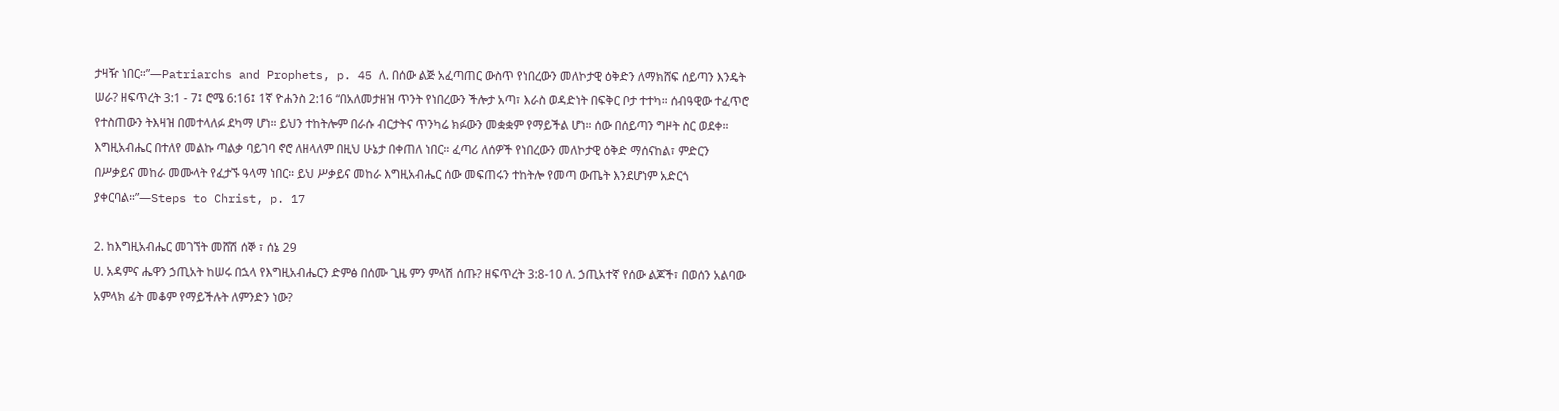ታዛዥ ነበር።”—Patriarchs and Prophets, p. 45 ለ. በሰው ልጅ አፈጣጠር ውስጥ የነበረውን መለኮታዊ ዕቅድን ለማክሸፍ ሰይጣን እንዴት ሠራ? ዘፍጥረት 3:1 - 7፤ ሮሜ 6:16፤ 1ኛ ዮሐንስ 2:16 “በአለመታዘዝ ጥንት የነበረውን ችሎታ አጣ፣ እራስ ወዳድነት በፍቅር ቦታ ተተካ። ሰብዓዊው ተፈጥሮ የተስጠውን ትእዛዝ በመተላለፉ ደካማ ሆነ። ይህን ተከትሎም በራሱ ብርታትና ጥንካሬ ክፉውን መቋቋም የማይችል ሆነ። ሰው በሰይጣን ግዞት ስር ወደቀ። እግዚአብሔር በተለየ መልኩ ጣልቃ ባይገባ ኖሮ ለዘላለም በዚህ ሁኔታ በቀጠለ ነበር። ፈጣሪ ለሰዎች የነበረውን መለኮታዊ ዕቅድ ማሰናከል፣ ምድርን በሥቃይና መከራ መሙላት የፈታኙ ዓላማ ነበር። ይህ ሥቃይና መከራ እግዚአብሔር ሰው መፍጠሩን ተከትሎ የመጣ ውጤት እንደሆነም አድርጎ ያቀርባል።”—Steps to Christ, p. 17

2. ከእግዚአብሔር መገኘት መሸሽ ሰኞ ፣ ሰኔ 29
ሀ. አዳምና ሔዋን ኃጢአት ከሠሩ በኋላ የእግዚአብሔርን ድምፅ በሰሙ ጊዜ ምን ምላሽ ሰጡ? ዘፍጥረት 3:8-10 ለ. ኃጢአተኛ የሰው ልጆች፣ በወሰን አልባው አምላክ ፊት መቆም የማይችሉት ለምንድን ነው?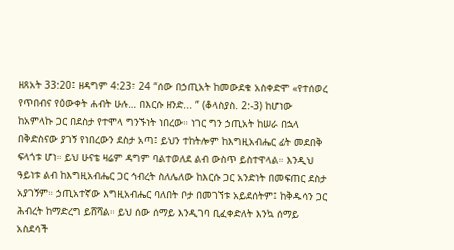ዘጸአት 33:20፤ ዘዳግም 4:23፣ 24 “ሰው በኃጢአት ከመውደቁ አስቀድሞ «የተሰወረ የጥበብና የዕውቀት ሐብት ሁሉ… በእርሱ ዘንድ... ” (ቆላስያስ. 2:-3) ከሆነው ከአምላኩ ጋር በደስታ የተሞላ ግንኙነት ነበረው። ነገር ግን ኃጢአት ከሠራ በኋላ በቅድስናው ያገኝ የነበረውን ደስታ አጣ፤ ይህን ተከትሎም ከእግዚአብሔር ፊት መደበቅ ፍላጎቱ ሆነ። ይህ ሁናቴ ዛሬም ዳግም ባልተወለደ ልብ ውስጥ ይስተዋላል። እንዲህ ዓይነቱ ልብ ከእግዚአብሔር ጋር ኅብረት ስለሌለው ከእርሱ ጋር አንድነት በመፍጠር ደስታ አያገኝም። ኃጢአተኛው እግዚአብሔር ባለበት ቦታ በመገኘቱ አይደሰትም፤ ከቅዱሳን ጋር ሕብረት ከማድረግ ይሸሻል። ይህ ሰው ሰማይ እንዲገባ ቢፈቀድለት እንኳ ሰማይ አስደሳች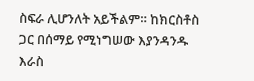ስፍራ ሊሆንለት አይችልም። ከክርስቶስ ጋር በሰማይ የሚነግሠው እያንዳንዱ እራስ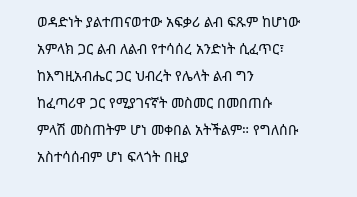ወዳድነት ያልተጠናወተው አፍቃሪ ልብ ፍጹም ከሆነው አምላክ ጋር ልብ ለልብ የተሳሰረ አንድነት ሲፈጥር፣ ከእግዚአብሔር ጋር ህብረት የሌላት ልብ ግን ከፈጣሪዋ ጋር የሚያገናኛት መስመር በመበጠሱ ምላሽ መስጠትም ሆነ መቀበል አትችልም። የግለሰቡ አስተሳሰብም ሆነ ፍላጎት በዚያ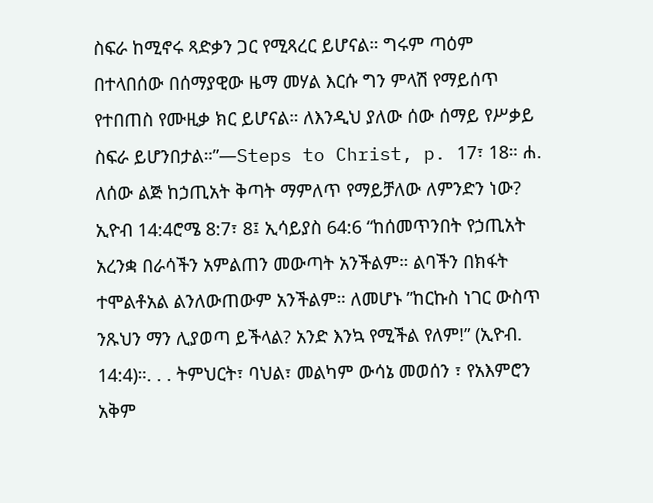ስፍራ ከሚኖሩ ጻድቃን ጋር የሚጻረር ይሆናል። ግሩም ጣዕም በተላበሰው በሰማያዊው ዜማ መሃል እርሱ ግን ምላሽ የማይሰጥ የተበጠስ የሙዚቃ ክር ይሆናል። ለእንዲህ ያለው ሰው ሰማይ የሥቃይ ስፍራ ይሆንበታል።”—Steps to Christ, p. 17፣ 18። ሐ. ለሰው ልጅ ከኃጢአት ቅጣት ማምለጥ የማይቻለው ለምንድን ነው? ኢዮብ 14:4ሮሜ 8:7፣ 8፤ ኢሳይያስ 64:6 “ከሰመጥንበት የኃጢአት አረንቋ በራሳችን አምልጠን መውጣት አንችልም። ልባችን በክፋት ተሞልቶአል ልንለውጠውም አንችልም። ለመሆኑ ”ከርኩስ ነገር ውስጥ ንጹህን ማን ሊያወጣ ይችላል? አንድ እንኳ የሚችል የለም!” (ኢዮብ. 14:4)።. . . ትምህርት፣ ባህል፣ መልካም ውሳኔ መወሰን ፣ የአእምሮን አቅም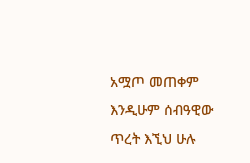አሟጦ መጠቀም እንዲሁም ሰብዓዊው ጥረት እኚህ ሁሉ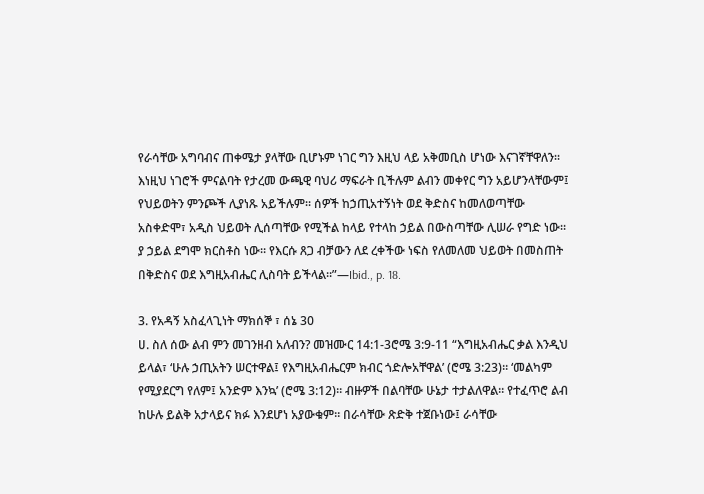የራሳቸው አግባብና ጠቀሜታ ያላቸው ቢሆኑም ነገር ግን እዚህ ላይ አቅመቢስ ሆነው እናገኛቸዋለን። እነዚህ ነገሮች ምናልባት የታረመ ውጫዊ ባህሪ ማፍራት ቢችሉም ልብን መቀየር ግን አይሆንላቸውም፤ የህይወትን ምንጮች ሊያነጹ አይችሉም። ሰዎች ከኃጢአተኝነት ወደ ቅድስና ከመለወጣቸው አስቀድሞ፣ አዲስ ህይወት ሊሰጣቸው የሚችል ከላይ የተላከ ኃይል በውስጣቸው ሊሠራ የግድ ነው። ያ ኃይል ደግሞ ክርስቶስ ነው። የእርሱ ጸጋ ብቻውን ለደ ረቀችው ነፍስ የለመለመ ህይወት በመስጠት በቅድስና ወደ እግዚአብሔር ሊስባት ይችላል።”—Ibid., p. 18.

3. የአዳኝ አስፈላጊነት ማክሰኞ ፣ ሰኔ 30
ሀ. ስለ ሰው ልብ ምን መገንዘብ አለብን? መዝሙር 14:1-3ሮሜ 3:9-11 “እግዚአብሔር ቃል እንዲህ ይላል፣ ‘ሁሉ ኃጢአትን ሠርተዋል፤ የእግዚአብሔርም ክብር ጎድሎአቸዋል’ (ሮሜ 3:23)። ‘መልካም የሚያደርግ የለም፤ አንድም እንኳ’ (ሮሜ 3:12)። ብዙዎች በልባቸው ሁኔታ ተታልለዋል። የተፈጥሮ ልብ ከሁሉ ይልቅ አታላይና ክፉ እንደሆነ አያውቁም። በራሳቸው ጽድቅ ተጀቡነው፤ ራሳቸው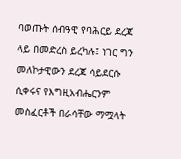ባወጡት ሰብዓዊ የባሕርይ ደረጃ ላይ በመድረስ ይረካሉ፤ ነገር ግን መለኮታዊውን ደረጃ ሳይደርሱ ሲቀሩና የእግዚአብሔርንም መስፈርቶች በራሳቸው ማሟላት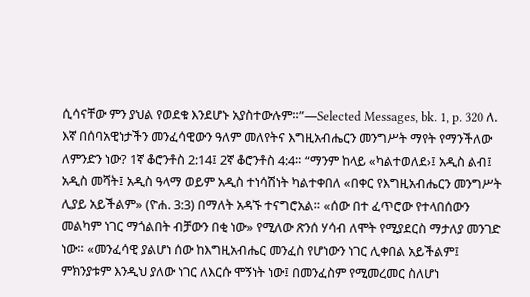ሲሳናቸው ምን ያህል የወደቁ እንደሆኑ አያስተውሉም።”—Selected Messages, bk. 1, p. 320 ለ. እኛ በሰባአዊነታችን መንፈሳዊውን ዓለም መለየትና እግዚአብሔርን መንግሥት ማየት የማንችለው ለምንድን ነው? 1ኛ ቆሮንቶስ 2:14፤ 2ኛ ቆሮንቶስ 4:4። “ማንም ከላይ «ካልተወለደ›፤ አዲስ ልብ፤ አዲስ መሻት፤ አዲስ ዓላማ ወይም አዲስ ተነሳሽነት ካልተቀበለ «በቀር የእግዚአብሔርን መንግሥት ሊያይ አይችልም» (ዮሐ. 3:3) በማለት አዳኙ ተናግሮአል። «ሰው በተ ፈጥሮው የተላበሰውን መልካም ነገር ማጎልበት ብቻውን በቂ ነው» የሚለው ጽንሰ ሃሳብ ለሞት የሚያደርስ ማታለያ መንገድ ነው። «መንፈሳዊ ያልሆነ ሰው ከእግዚአብሔር መንፈስ የሆነውን ነገር ሊቀበል አይችልም፤ ምክንያቱም እንዲህ ያለው ነገር ለእርሱ ሞኝነት ነው፤ በመንፈስም የሚመረመር ስለሆነ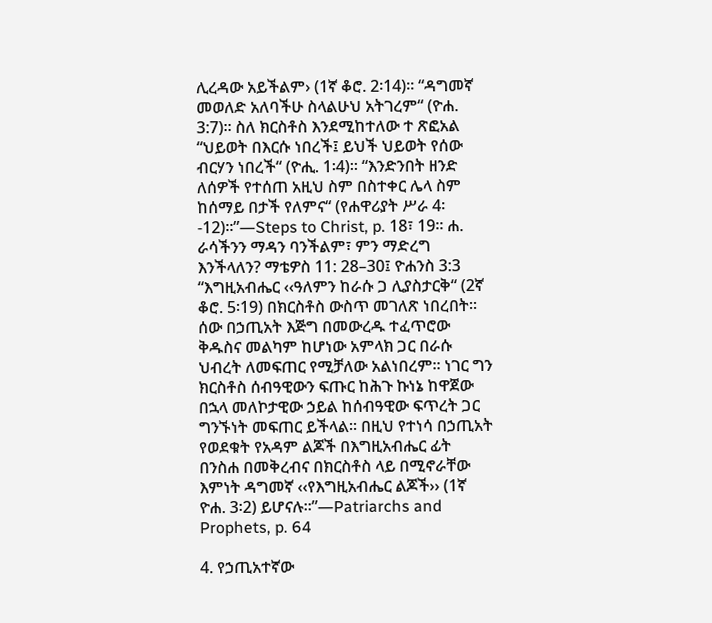ሊረዳው አይችልም› (1ኛ ቆሮ. 2፡14)። “ዳግመኛ መወለድ አለባችሁ ስላልሁህ አትገረም“ (ዮሐ. 3:7)። ስለ ክርስቶስ እንደሚከተለው ተ ጽፎአል “ህይወት በእርሱ ነበረች፤ ይህች ህይወት የሰው ብርሃን ነበረች“ (ዮሒ. 1፡4)። “እንድንበት ዘንድ ለሰዎች የተሰጠ አዚህ ስም በስተቀር ሌላ ስም ከሰማይ በታች የለምና“ (የሐዋሪያት ሥራ 4፡-12)።”—Steps to Christ, p. 18፣ 19። ሐ. ራሳችንን ማዳን ባንችልም፣ ምን ማድረግ እንችላለን? ማቴዎስ 11: 28–30፤ ዮሐንስ 3:3 “እግዚአብሔር ‹‹ዓለምን ከራሱ ጋ ሊያስታርቅ“ (2ኛ ቆሮ. 5፡19) በክርስቶስ ውስጥ መገለጽ ነበረበት፡፡ ሰው በኃጢአት እጅግ በመውረዱ ተፈጥሮው ቅዱስና መልካም ከሆነው አምላክ ጋር በራሱ ህብረት ለመፍጠር የሚቻለው አልነበረም፡፡ ነገር ግን ክርስቶስ ሰብዓዊውን ፍጡር ከሕጉ ኩነኔ ከዋጀው በኋላ መለኮታዊው ኃይል ከሰብዓዊው ፍጥረት ጋር ግንኙነት መፍጠር ይችላል፡፡ በዚህ የተነሳ በኃጢአት የወደቁት የአዳም ልጆች በእግዚአብሔር ፊት በንስሐ በመቅረብና በክርስቶስ ላይ በሚኖራቸው እምነት ዳግመኛ ‹‹የእግዚአብሔር ልጆች›› (1ኛ ዮሐ. 3፡2) ይሆናሉ።”—Patriarchs and Prophets, p. 64

4. የኃጢአተኛው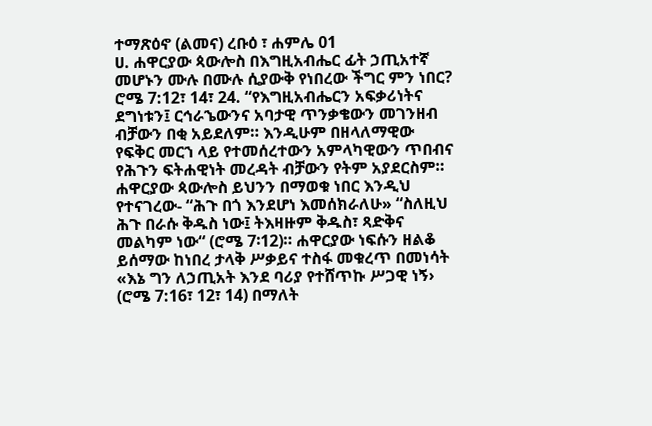ተማጽዕኖ (ልመና) ረቡዕ ፣ ሐምሌ 01
ሀ. ሐዋርያው ጳውሎስ በእግዚአብሔር ፊት ኃጢአተኛ መሆኑን ሙሉ በሙሉ ሲያውቅ የነበረው ችግር ምን ነበር? ሮሜ 7:12፣ 14፣ 24. “የእግዚአብሔርን አፍቃሪነትና ደግነቱን፤ ርኅራኄውንና አባታዊ ጥንቃቄውን መገንዘብ ብቻውን በቂ አይደለም። እንዲሁም በዘላለማዊው የፍቅር መርኀ ላይ የተመሰረተውን አምላካዊውን ጥበብና የሕጉን ፍትሐዊነት መረዳት ብቻውን የትም አያደርስም። ሐዋርያው ጳውሎስ ይህንን በማወቁ ነበር እንዲህ የተናገረው- “ሕጉ በጎ እንደሆነ እመሰክራለሁ» “ስለዚህ ሕጉ በራሱ ቅዱስ ነው፤ ትእዛዙም ቅዱስ፣ ጻድቅና መልካም ነው“ (ሮሜ 7፡12)። ሐዋርያው ነፍሱን ዘልቆ ይሰማው ከነበረ ታላቅ ሥቃይና ተስፋ መቁረጥ በመነሳት «እኔ ግን ለኃጢአት እንደ ባሪያ የተሸጥኩ ሥጋዊ ነኝ› (ሮሜ 7:16፣ 12፣ 14) በማለት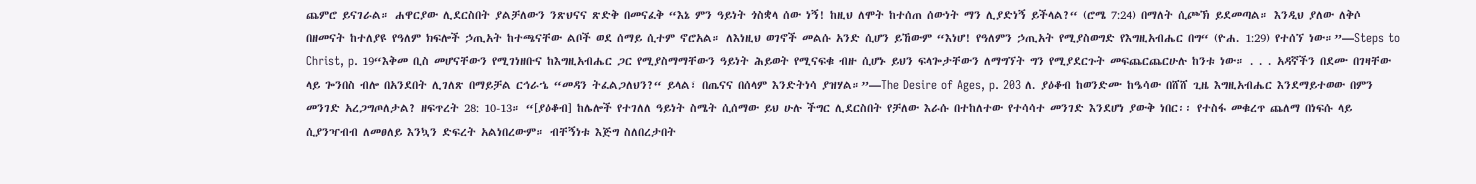ጨምሮ ይናገራል። ሐዋርያው ሊደርስበት ያልቻለውን ንጽህናና ጽድቅ በመናፈቅ “እኔ ምን ዓይነት ጎስቋላ ሰው ነኝ! ከዚህ ለሞት ከተሰጠ ሰውነት ማን ሊያድነኝ ይችላል?“ (ሮሜ 7:24) በማለት ሲጮኽ ይደመጣል። እንዲህ ያለው ለቅሶ በዘመናት ከተለያዩ የዓለም ክፍሎች ኃጢአት ከተጫናቸው ልቦች ወደ ሰማይ ሲተም ኖሮአል። ለእነዚህ ወገኖች መልሱ አንድ ሲሆን ይኸውም “እነሆ! የዓለምን ኃጢአት የሚያስወግድ የእግዚአብሔር በግ“ (ዮሐ. 1:29) የተሰኘ ነው።”—Steps to Christ, p. 19“እቅመ ቢስ መሆናቸውን የሚገነዘቡና ከእግዚአብሔር ጋር የሚያስማማቸውን ዓይነት ሕይወት የሚናፍቁ ብዙ ሲሆኑ ይህን ፍላጐታቸውን ለማግኘት ግን የሚያደርጉት መፍጨርጨርሁሉ ከንቱ ነው። . . . አዳኛችን በደሙ በገዛቸው ላይ ጐንበስ ብሎ በአንደበት ሊገለጽ በማይቻል ርኅራኄ “መዳን ትፈልጋለህን?“ ይላል፣ በጤናና በሰላም እንድትነሳ ያዝሃል።”—The Desire of Ages, p. 203 ለ. ያዕቆብ ከወንድሙ ከዔሳው በሸሸ ጊዜ እግዚአብሔር እንደማይተወው በምን መንገድ አረጋግጦለታል? ዘፍጥረት 28: 10-13። “[ያዕቆብ] ከሌሎች የተገለለ ዓይነት ስሜት ሲሰማው ይህ ሁሉ ችግር ሊደርስበት የቻለው እራሱ በተከለተው የተሳሳተ መንገድ እንደሆነ ያውቅ ነበር፡፡ የተስፋ መቁረጥ ጨለማ በነፍሱ ላይ ሲያንዣብብ ለመፀለይ እንኳን ድፍረት አልነበረውም። ብቸኝነቱ እጅግ ስለበረታበት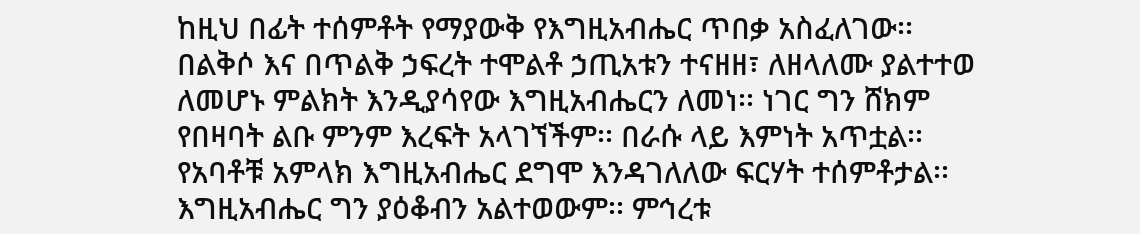ከዚህ በፊት ተሰምቶት የማያውቅ የእግዚአብሔር ጥበቃ አስፈለገው፡፡ በልቅሶ እና በጥልቅ ኃፍረት ተሞልቶ ኃጢአቱን ተናዘዘ፣ ለዘላለሙ ያልተተወ ለመሆኑ ምልክት እንዲያሳየው እግዚአብሔርን ለመነ፡፡ ነገር ግን ሸክም የበዛባት ልቡ ምንም እረፍት አላገኘችም፡፡ በራሱ ላይ እምነት አጥቷል፡፡ የአባቶቹ አምላክ እግዚአብሔር ደግሞ እንዳገለለው ፍርሃት ተሰምቶታል፡፡ እግዚአብሔር ግን ያዕቆብን አልተወውም፡፡ ምኅረቱ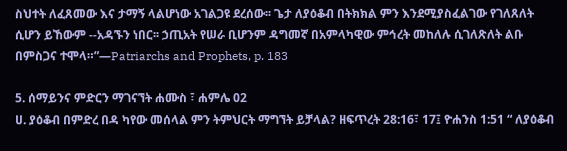ስህተት ለፈጸመው እና ታማኝ ላልሆነው አገልጋዩ ደረሰው፡፡ ጌታ ለያዕቆብ በትክክል ምን እንደሚያስፈልገው የገለጸለት ሲሆን ይኸውም --አዳኙን ነበር፡፡ ኃጢአት የሠራ ቢሆንም ዳግመኛ በአምላካዊው ምኅረት መከለሉ ሲገለጽለት ልቡ በምስጋና ተሞላ።”—Patriarchs and Prophets, p. 183

5. ሰማይንና ምድርን ማገናኘት ሐሙስ ፣ ሐምሌ 02
ሀ. ያዕቆብ በምድረ በዳ ካየው መሰላል ምን ትምህርት ማግኘት ይቻላል? ዘፍጥረት 28:16፣ 17፤ ዮሐንስ 1:51 “ ለያዕቆብ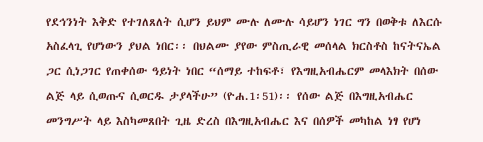የደኅንነት እቅድ የተገለጸለት ሲሆን ይህም ሙሉ ለሙሉ ሳይሆን ነገር ግን በወቅቱ ለእርሱ አስፈላጊ የሆነውን ያህል ነበር፡፡ በህልሙ ያየው ምስጢራዊ መሰላል ክርስቶስ ከናትናኤል ጋር ሲነጋገር የጠቀሰው ዓይነት ነበር “ሰማይ ተከፍቶ፣ የእግዚአብሔርም መላእክት በሰው ልጅ ላይ ሲወጡና ሲወርዱ ታያላችሁ” (ዮሐ.1፡51)፡፡ የሰው ልጅ በእግዚአብሔር መንግሥት ላይ እስካመጸበት ጊዜ ድረስ በእግዚአብሔር እና በሰዎች መካከል ነፃ የሆነ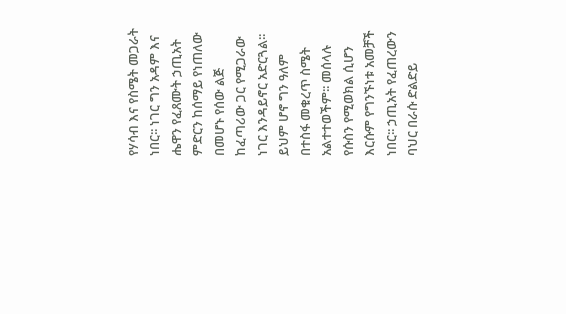የሃሳብ እና የስሜት መጋራት ነበር፡፡ ነገር ግን አዳም እና ሔዋን የፈጸሙት ኃጢአት ምድርን ከሰማይ የነጠለው በመሆኑ የሰው ልጅ ከፈጣሪው ጋር የሚጋራው ነገር እንዳይኖር አድርጓል፡፡ ይህም ሆኖ ግን ዓለም በተስፋ መቁረጥ ስሜት አልተተወችም፡፡ መሰላሉ የሱስን የሚወክል ሲሆን እርሱም የግንኙነቱ አመቻች ነበር፡፡ ኃጢአት የፈጠረውን ባህር በራሱ ድልድይ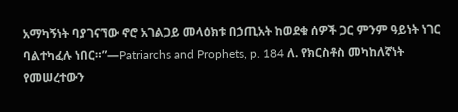አማካኝነት ባያገናኘው ኖሮ አገልጋይ መላዕክቱ በኃጢአት ከወደቁ ሰዎች ጋር ምንም ዓይነት ነገር ባልተካፈሉ ነበር።”—Patriarchs and Prophets, p. 184 ለ. የክርስቶስ መካከለኛነት የመሠረተውን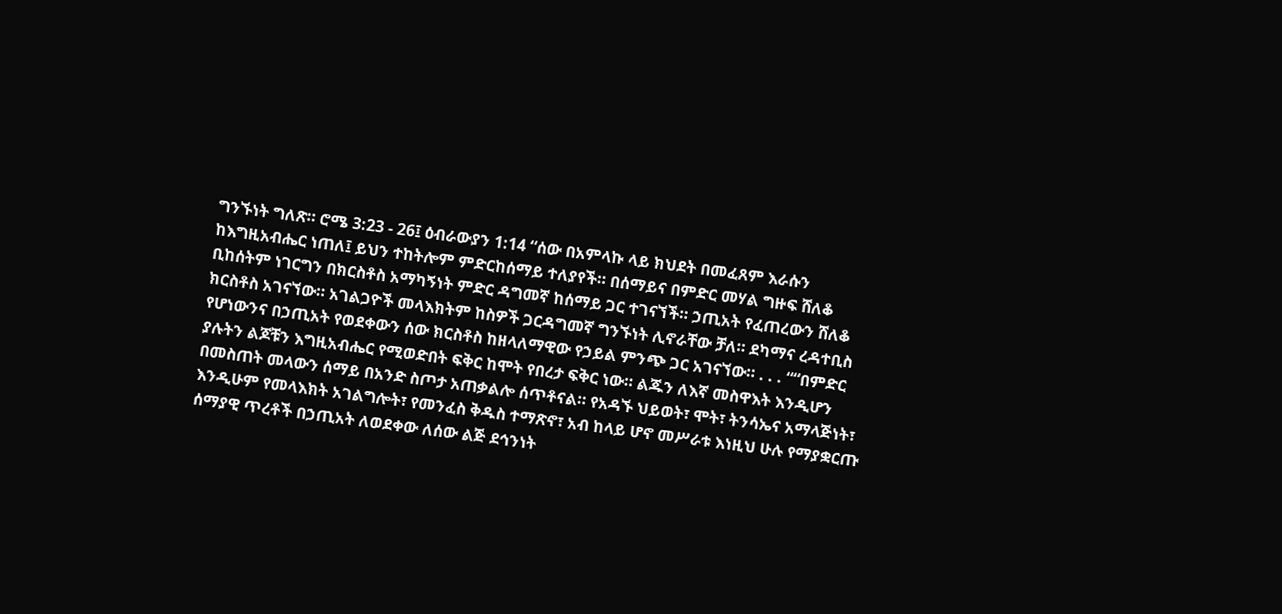ግንኙነት ግለጽ። ሮሜ 3:23 - 26፤ ዕብራውያን 1:14 “ሰው በአምላኩ ላይ ክህደት በመፈጸም እራሱን ከእግዚአብሔር ነጠለ፤ ይህን ተከትሎም ምድርከሰማይ ተለያየች። በሰማይና በምድር መሃል ግዙፍ ሸለቆ ቢከሰትም ነገርግን በክርስቶስ አማካኝነት ምድር ዳግመኛ ከሰማይ ጋር ተገናኘች። ኃጢአት የፈጠረውን ሸለቆ ክርስቶስ አገናኘው። አገልጋዮች መላእክትም ከስዎች ጋርዳግመኛ ግንኙነት ሊኖራቸው ቻለ። ደካማና ረዳተቢስ የሆነውንና በኃጢአት የወደቀውን ሰው ክርስቶስ ከዘላለማዊው የኃይል ምንጭ ጋር አገናኘው። . . . ““በምድር ያሉትን ልጆቹን እግዚአብሔር የሚወድበት ፍቅር ከሞት የበረታ ፍቅር ነው። ልጁን ለእኛ መስዋእት እንዲሆን በመስጠት መላውን ሰማይ በአንድ ስጦታ አጠቃልሎ ሰጥቶናል። የአዳኙ ህይወት፣ ሞት፣ ትንሳኤና አማላጅነት፣ እንዲሁም የመላእክት አገልግሎት፣ የመንፈስ ቅዱስ ተማጽኖ፣ አብ ከላይ ሆኖ መሥራቱ እነዚህ ሁሉ የማያቋርጡ ሰማያዊ ጥረቶች በኃጢአት ለወደቀው ለሰው ልጅ ደኅንነት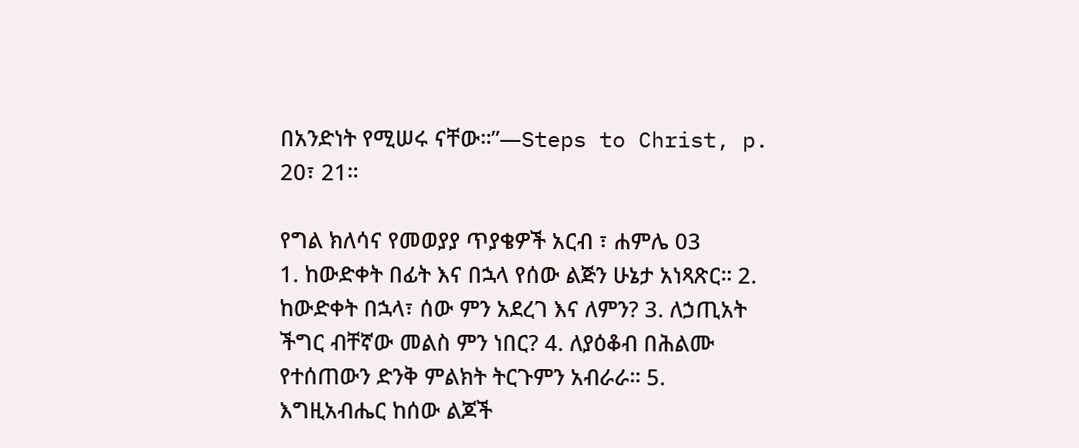በአንድነት የሚሠሩ ናቸው።”—Steps to Christ, p. 20፣ 21።

የግል ክለሳና የመወያያ ጥያቄዎች አርብ ፣ ሐምሌ 03
1. ከውድቀት በፊት እና በኋላ የሰው ልጅን ሁኔታ አነጻጽር። 2. ከውድቀት በኋላ፣ ሰው ምን አደረገ እና ለምን? 3. ለኃጢአት ችግር ብቸኛው መልስ ምን ነበር? 4. ለያዕቆብ በሕልሙ የተሰጠውን ድንቅ ምልክት ትርጉምን አብራራ። 5. እግዚአብሔር ከሰው ልጆች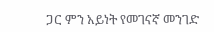ጋር ምን አይነት የመገናኛ መንገድ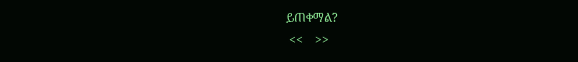ይጠቀማል?
 <<    >>